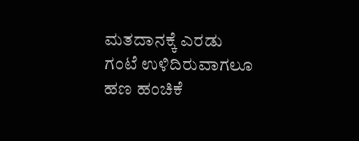ಮತದಾನಕ್ಕೆ ಎರಡು ಗಂಟೆ ಉಳಿದಿರುವಾಗಲೂ ಹಣ ಹಂಚಿಕೆ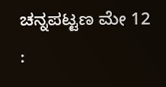ಚನ್ನಪಟ್ಟಣ ಮೇ 12 :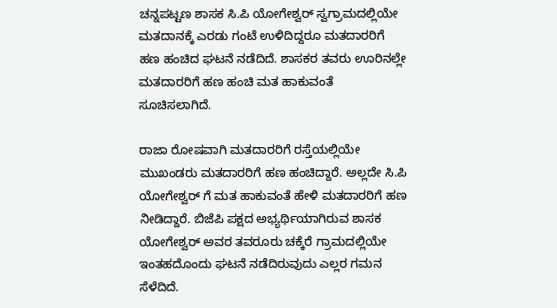ಚನ್ನಪಟ್ಟಣ ಶಾಸಕ ಸಿ.ಪಿ ಯೋಗೇಶ್ವರ್ ಸ್ವಗ್ರಾಮದಲ್ಲಿಯೇ ಮತದಾನಕ್ಕೆ ಎರಡು ಗಂಟೆ ಉಳಿದಿದ್ದರೂ ಮತದಾರರಿಗೆ ಹಣ ಹಂಚಿದ ಘಟನೆ ನಡೆದಿದೆ. ಶಾಸಕರ ತವರು ಊರಿನಲ್ಲೇ ಮತದಾರರಿಗೆ ಹಣ ಹಂಚಿ ಮತ ಹಾಕುವಂತೆ ಸೂಚಿಸಲಾಗಿದೆ.

ರಾಜಾ ರೋಷವಾಗಿ ಮತದಾರರಿಗೆ ರಸ್ತೆಯಲ್ಲಿಯೇ ಮುಖಂಡರು ಮತದಾರರಿಗೆ ಹಣ ಹಂಚಿದ್ದಾರೆ. ಅಲ್ಲದೇ ಸಿ.ಪಿ ಯೋಗೇಶ್ವರ್ ಗೆ ಮತ ಹಾಕುವಂತೆ ಹೇಳಿ ಮತದಾರರಿಗೆ ಹಣ ನೀಡಿದ್ದಾರೆ. ಬಿಜೆಪಿ ಪಕ್ಷದ ಅಭ್ಯರ್ಥಿಯಾಗಿರುವ ಶಾಸಕ ಯೋಗೇಶ್ವರ್ ಅವರ ತವರೂರು ಚಕ್ಕೆರೆ ಗ್ರಾಮದಲ್ಲಿಯೇ ಇಂತಹದೊಂದು ಘಟನೆ ನಡೆದಿರುವುದು ಎಲ್ಲರ ಗಮನ ಸೆಳೆದಿದೆ.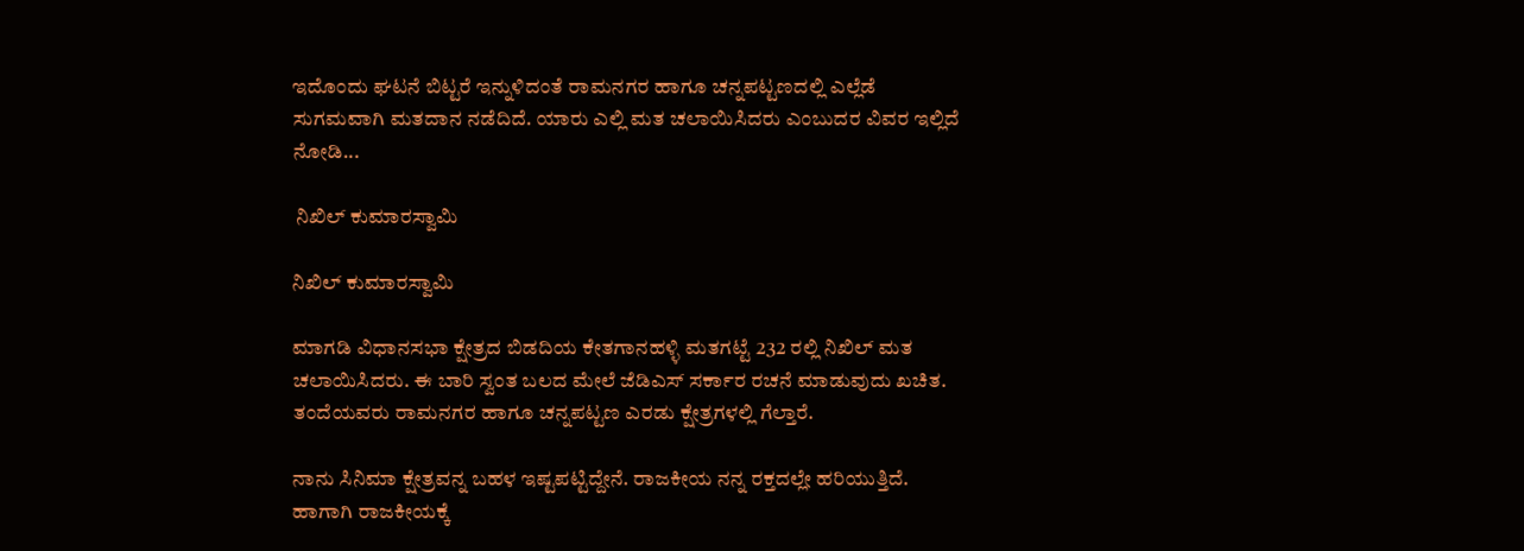ಇದೊಂದು ಘಟನೆ ಬಿಟ್ಟರೆ ಇನ್ನುಳಿದಂತೆ ರಾಮನಗರ ಹಾಗೂ ಚನ್ನಪಟ್ಟಣದಲ್ಲಿ ಎಲ್ಲೆಡೆ ಸುಗಮವಾಗಿ ಮತದಾನ ನಡೆದಿದೆ. ಯಾರು ಎಲ್ಲಿ ಮತ ಚಲಾಯಿಸಿದರು ಎಂಬುದರ ವಿವರ ಇಲ್ಲಿದೆ ನೋಡಿ...

 ನಿಖಿಲ್ ಕುಮಾರಸ್ವಾಮಿ

ನಿಖಿಲ್ ಕುಮಾರಸ್ವಾಮಿ

ಮಾಗಡಿ ವಿಧಾನಸಭಾ ಕ್ಷೇತ್ರದ ಬಿಡದಿಯ ಕೇತಗಾನಹಳ್ಳಿ ಮತಗಟ್ಟೆ 232 ರಲ್ಲಿ ನಿಖಿಲ್ ಮತ ಚಲಾಯಿಸಿದರು. ಈ ಬಾರಿ ಸ್ವಂತ ಬಲದ ಮೇಲೆ ಜೆಡಿಎಸ್ ಸರ್ಕಾರ ರಚನೆ ಮಾಡುವುದು ಖಚಿತ. ತಂದೆಯವರು ರಾಮನಗರ ಹಾಗೂ ಚನ್ನಪಟ್ಟಣ ಎರಡು ಕ್ಷೇತ್ರಗಳಲ್ಲಿ ಗೆಲ್ತಾರೆ.

ನಾನು ಸಿನಿಮಾ ಕ್ಷೇತ್ರವನ್ನ ಬಹಳ ಇಷ್ಟಪಟ್ಟಿದ್ದೇನೆ. ರಾಜಕೀಯ ನನ್ನ ರಕ್ತದಲ್ಲೇ ಹರಿಯುತ್ತಿದೆ. ಹಾಗಾಗಿ ರಾಜಕೀಯಕ್ಕೆ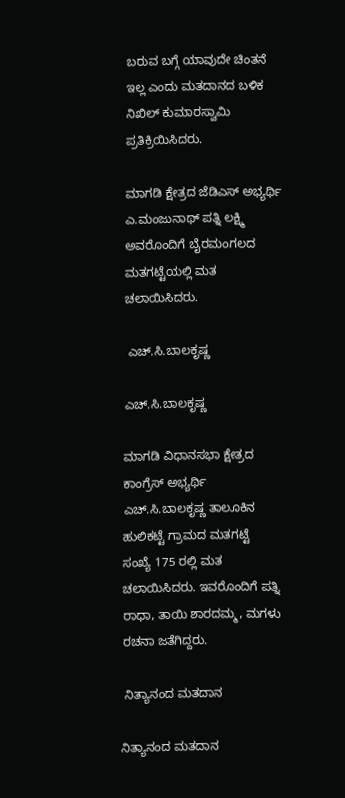ಬರುವ ಬಗ್ಗೆ ಯಾವುದೇ ಚಿಂತನೆ ಇಲ್ಲ ಎಂದು ಮತದಾನದ ಬಳಿಕ ನಿಖಿಲ್ ಕುಮಾರಸ್ವಾಮಿ ಪ್ರತಿಕ್ರಿಯಿಸಿದರು.

ಮಾಗಡಿ ಕ್ಷೇತ್ರದ ಜೆಡಿಎಸ್ ಅಭ್ಯರ್ಥಿ ಎ.ಮಂಜುನಾಥ್ ಪತ್ನಿ ಲಕ್ಷ್ಮಿ ಅವರೊಂದಿಗೆ ಬೈರಮಂಗಲದ ಮತಗಟ್ಟೆಯಲ್ಲಿ ಮತ ಚಲಾಯಿಸಿದರು.

 ಎಚ್‌.ಸಿ.ಬಾಲಕೃಷ್ಣ

ಎಚ್‌.ಸಿ.ಬಾಲಕೃಷ್ಣ

ಮಾಗಡಿ ವಿಧಾನಸಭಾ ಕ್ಷೇತ್ರದ ಕಾಂಗ್ರೆಸ್ ಅಭ್ಯರ್ಥಿ ಎಚ್‌.ಸಿ.ಬಾಲಕೃಷ್ಣ ತಾಲೂಕಿನ ಹುಲಿಕಟ್ಟೆ ಗ್ರಾಮದ ಮತಗಟ್ಟೆ ಸಂಖ್ಯೆ 175 ರಲ್ಲಿ ಮತ ಚಲಾಯಿಸಿದರು. ಇವರೊಂದಿಗೆ ಪತ್ನಿ ರಾಧಾ, ತಾಯಿ ಶಾರದಮ್ಮ, ಮಗಳು ರಚನಾ ಜತೆಗಿದ್ದರು.

 ನಿತ್ಯಾನಂದ ಮತದಾನ

ನಿತ್ಯಾನಂದ ಮತದಾನ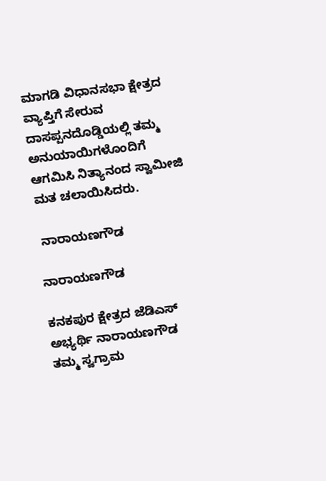ಮಾಗಡಿ ವಿಧಾನಸಭಾ ಕ್ಷೇತ್ರದ ವ್ಯಾಪ್ತಿಗೆ ಸೇರುವ ದಾಸಪ್ಪನದೊಡ್ಡಿಯಲ್ಲಿ ತಮ್ಮ ಅನುಯಾಯಿಗಳೊಂದಿಗೆ ಆಗಮಿಸಿ ನಿತ್ಯಾನಂದ ಸ್ವಾಮೀಜಿ ಮತ ಚಲಾಯಿಸಿದರು.

 ನಾರಾಯಣಗೌಡ

ನಾರಾಯಣಗೌಡ

ಕನಕಪುರ ಕ್ಷೇತ್ರದ ಜೆಡಿಎಸ್ ಅಭ್ಯರ್ಥಿ ನಾರಾಯಣಗೌಡ ತಮ್ಮ ಸ್ವಗ್ರಾಮ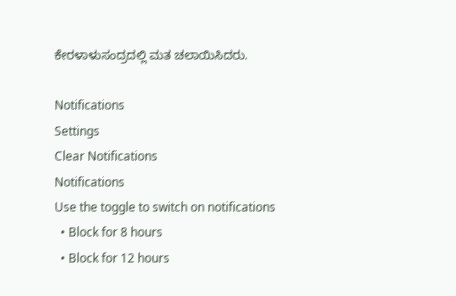ಕೇರಳಾಳುಸಂದ್ರದಲ್ಲಿ ಮತ ಚಲಾಯಿಸಿದರು.

Notifications
Settings
Clear Notifications
Notifications
Use the toggle to switch on notifications
  • Block for 8 hours
  • Block for 12 hours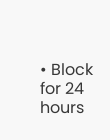• Block for 24 hours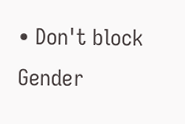• Don't block
Gender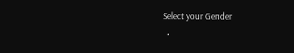Select your Gender
  •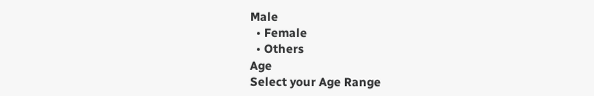Male
  • Female
  • Others
Age
Select your Age Range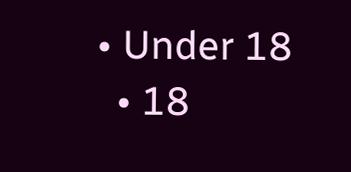• Under 18
  • 18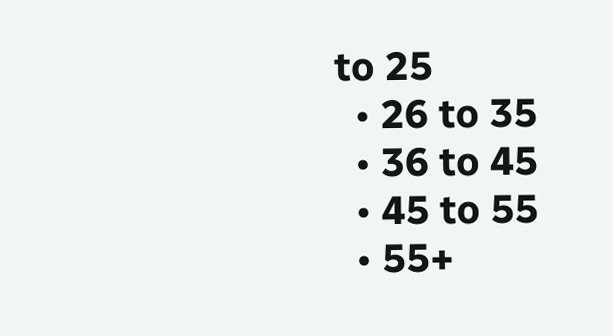to 25
  • 26 to 35
  • 36 to 45
  • 45 to 55
  • 55+